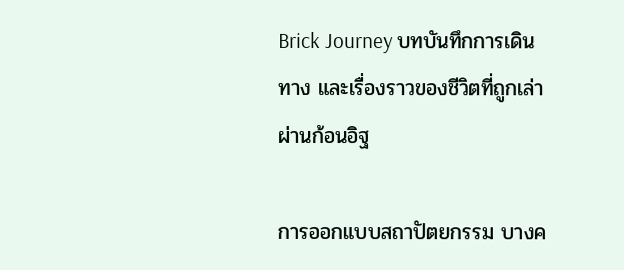Brick Journey บทบันทึกการเดินทาง และเรื่องราวของชีวิตที่ถูกเล่าผ่านก้อนอิฐ

การออกแบบสถาปัตยกรรม บางค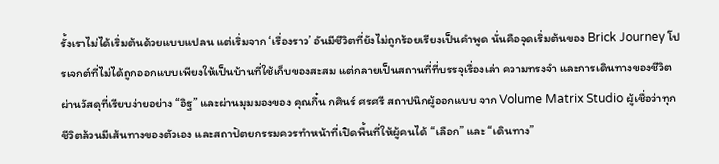รั้งเราไม่ได้เริ่มต้นด้วยแบบแปลน แต่เริ่มจาก ‘เรื่องราว’ อันมีชีวิตที่ยังไม่ถูกร้อยเรียงเป็นคำพูด นั่นคือจุดเริ่มต้นของ Brick Journey โปรเจกต์ที่ไม่ได้ถูกออกแบบเพียงให้เป็นบ้านที่ใช้เก็บของสะสม แต่กลายเป็นสถานที่ที่บรรจุเรื่องเล่า ความทรงจำ และการเดินทางของชีวิต ผ่านวัสดุที่เรียบง่ายอย่าง “อิฐ” และผ่านมุมมองของ คุณกึ๋น กศินร์ ศรศรี สถาปนิกผู้ออกแบบ จาก Volume Matrix Studio ผู้เชื่อว่าทุกชีวิตล้วนมีเส้นทางของตัวเอง และสถาปัตยกรรมควรทำหน้าที่เปิดพื้นที่ให้ผู้คนได้ “เลือก” และ “เดินทาง”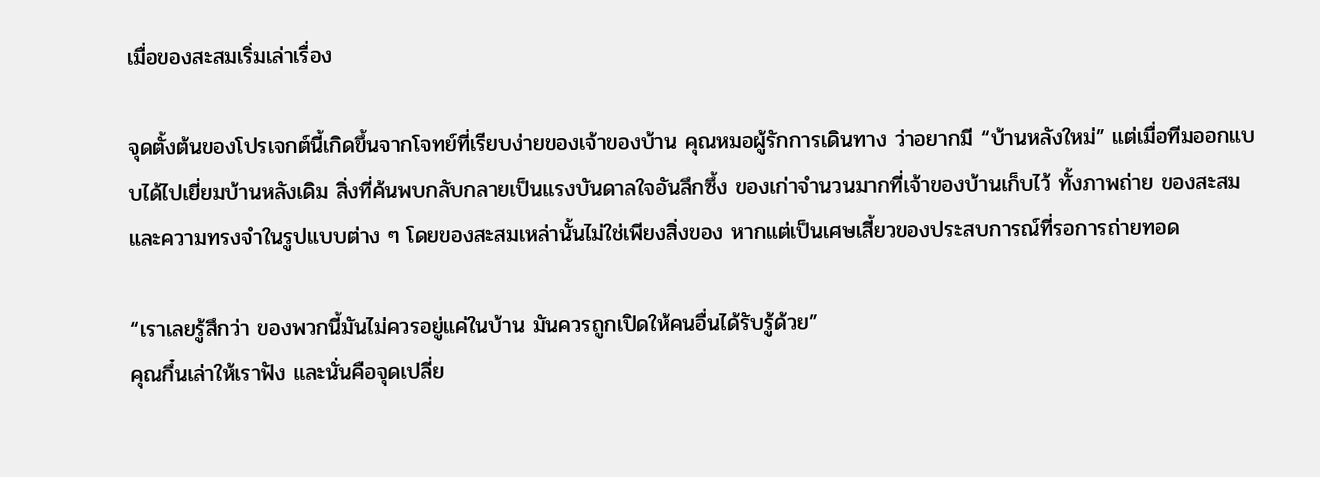เมื่อของสะสมเริ่มเล่าเรื่อง

จุดตั้งต้นของโปรเจกต์นี้เกิดขึ้นจากโจทย์ที่เรียบง่ายของเจ้าของบ้าน คุณหมอผู้รักการเดินทาง ว่าอยากมี “บ้านหลังใหม่” แต่เมื่อทีมออกแบบได้ไปเยี่ยมบ้านหลังเดิม สิ่งที่ค้นพบกลับกลายเป็นแรงบันดาลใจอันลึกซึ้ง ของเก่าจำนวนมากที่เจ้าของบ้านเก็บไว้ ทั้งภาพถ่าย ของสะสม และความทรงจำในรูปแบบต่าง ๆ โดยของสะสมเหล่านั้นไม่ใช่เพียงสิ่งของ หากแต่เป็นเศษเสี้ยวของประสบการณ์ที่รอการถ่ายทอด

“เราเลยรู้สึกว่า ของพวกนี้มันไม่ควรอยู่แค่ในบ้าน มันควรถูกเปิดให้คนอื่นได้รับรู้ด้วย”
คุณกึ๋นเล่าให้เราฟัง และนั่นคือจุดเปลี่ย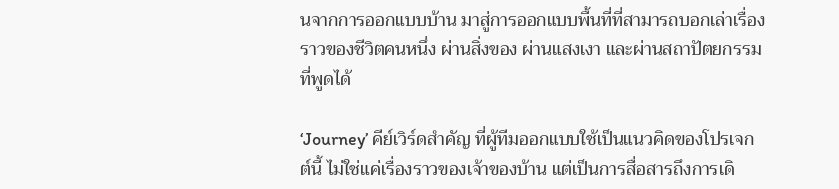นจากการออกแบบบ้าน มาสู่การออกแบบพื้นที่ที่สามารถบอกเล่าเรื่องราวของชีวิตคนหนึ่ง ผ่านสิ่งของ ผ่านแสงเงา และผ่านสถาปัตยกรรมที่พูดได้

‘Journey’ คีย์เวิร์ดสำคัญ ที่ผู้ทีมออกแบบใช้เป็นแนวคิดของโปรเจกต์นี้ ไม่ใช่แค่เรื่องราวของเจ้าของบ้าน แต่เป็นการสื่อสารถึงการเดิ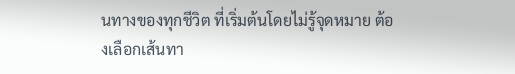นทางของทุกชีวิต ที่เริ่มต้นโดยไม่รู้จุดหมาย ต้องเลือกเส้นทา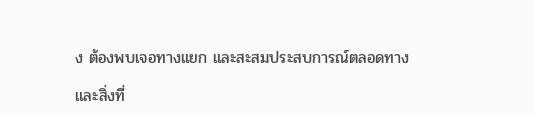ง ต้องพบเจอทางแยก และสะสมประสบการณ์ตลอดทาง

และสิ่งที่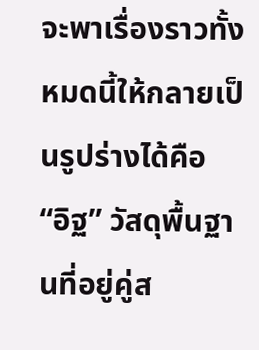จะพาเรื่องราวทั้งหมดนี้ให้กลายเป็นรูปร่างได้คือ “อิฐ” วัสดุพื้นฐานที่อยู่คู่ส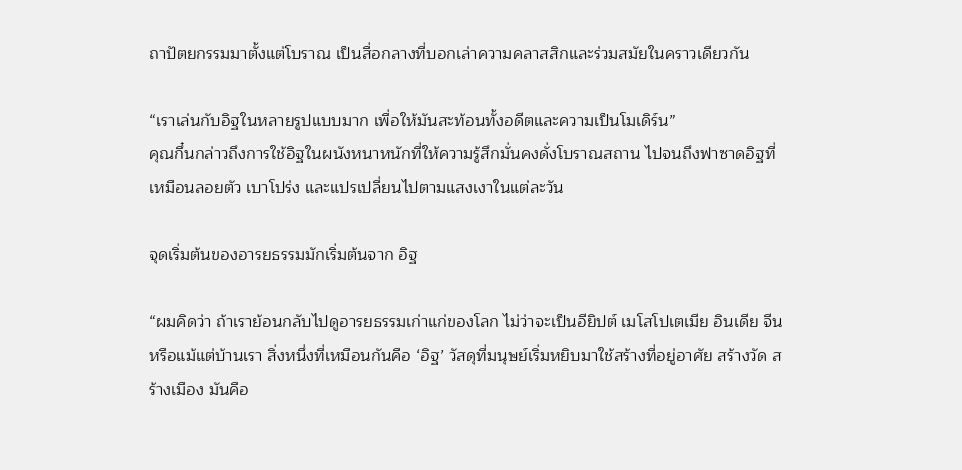ถาปัตยกรรมมาตั้งแต่โบราณ เป็นสื่อกลางที่บอกเล่าความคลาสสิกและร่วมสมัยในคราวเดียวกัน

“เราเล่นกับอิฐในหลายรูปแบบมาก เพื่อให้มันสะท้อนทั้งอดีตและความเป็นโมเดิร์น”
คุณกึ๋นกล่าวถึงการใช้อิฐในผนังหนาหนักที่ให้ความรู้สึกมั่นคงดั่งโบราณสถาน ไปจนถึงฟาซาดอิฐที่เหมือนลอยตัว เบาโปร่ง และแปรเปลี่ยนไปตามแสงเงาในแต่ละวัน

จุดเริ่มต้นของอารยธรรมมักเริ่มต้นจาก อิฐ

“ผมคิดว่า ถ้าเราย้อนกลับไปดูอารยธรรมเก่าแก่ของโลก ไม่ว่าจะเป็นอียิปต์ เมโสโปเตเมีย อินเดีย จีน หรือแม้แต่บ้านเรา สิ่งหนึ่งที่เหมือนกันคือ ‘อิฐ’ วัสดุที่มนุษย์เริ่มหยิบมาใช้สร้างที่อยู่อาศัย สร้างวัด สร้างเมือง มันคือ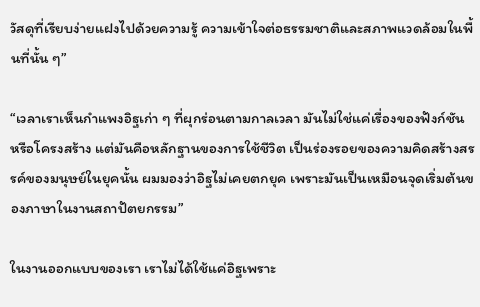วัสดุที่เรียบง่ายแฝงไปด้วยความรู้ ความเข้าใจต่อธรรมชาติและสภาพแวดล้อมในพื้นที่นั้น ๆ”

“เวลาเราเห็นกำแพงอิฐเก่า ๆ ที่ผุกร่อนตามกาลเวลา มันไม่ใช่แค่เรื่องของฟังก์ชัน หรือโครงสร้าง แต่มันคือหลักฐานของการใช้ชีวิต เป็นร่องรอยของความคิดสร้างสรรค์ของมนุษย์ในยุคนั้น ผมมองว่าอิฐไม่เคยตกยุค เพราะมันเป็นเหมือนจุดเริ่มต้นของภาษาในงานสถาปัตยกรรม”

ในงานออกแบบของเรา เราไม่ได้ใช้แค่อิฐเพราะ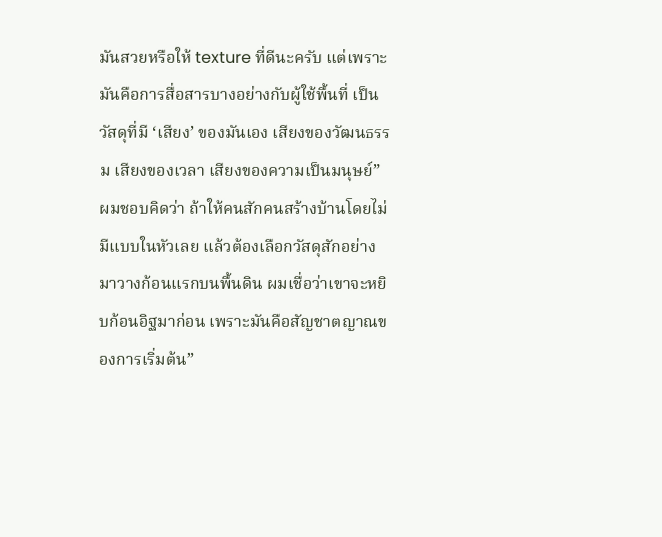มันสวยหรือให้ texture ที่ดีนะครับ แต่เพราะมันคือการสื่อสารบางอย่างกับผู้ใช้พื้นที่ เป็นวัสดุที่มี ‘เสียง’ ของมันเอง เสียงของวัฒนธรรม เสียงของเวลา เสียงของความเป็นมนุษย์” ผมชอบคิดว่า ถ้าให้คนสักคนสร้างบ้านโดยไม่มีแบบในหัวเลย แล้วต้องเลือกวัสดุสักอย่างมาวางก้อนแรกบนพื้นดิน ผมเชื่อว่าเขาจะหยิบก้อนอิฐมาก่อน เพราะมันคือสัญชาตญาณของการเริ่มต้น”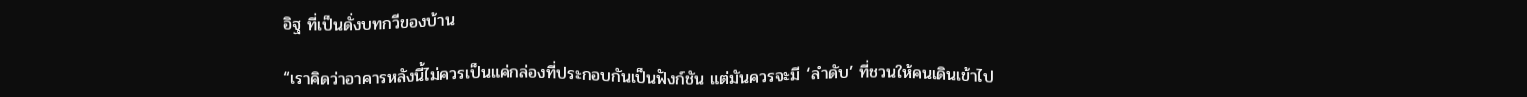อิฐ ที่เป็นดั่งบทกวีของบ้าน

“เราคิดว่าอาคารหลังนี้ไม่ควรเป็นแค่กล่องที่ประกอบกันเป็นฟังก์ชัน แต่มันควรจะมี ‘ลำดับ’ ที่ชวนให้คนเดินเข้าไป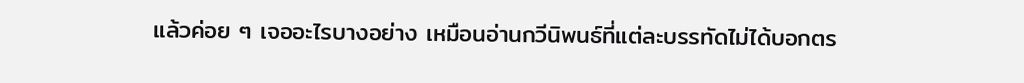แล้วค่อย ๆ เจออะไรบางอย่าง เหมือนอ่านกวีนิพนธ์ที่แต่ละบรรทัดไม่ได้บอกตร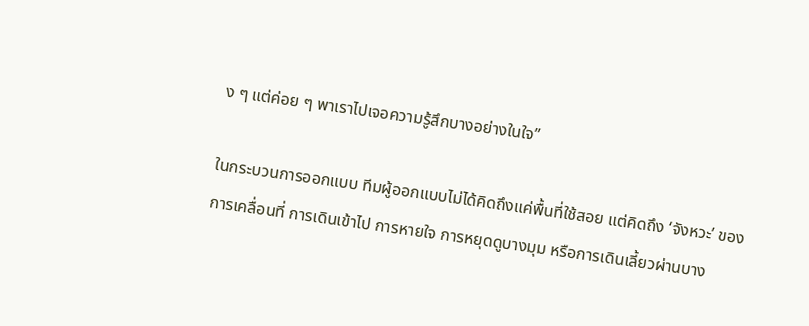ง ๆ แต่ค่อย ๆ พาเราไปเจอความรู้สึกบางอย่างในใจ”

ในกระบวนการออกแบบ ทีมผู้ออกแบบไม่ได้คิดถึงแค่พื้นที่ใช้สอย แต่คิดถึง ‘จังหวะ’ ของการเคลื่อนที่ การเดินเข้าไป การหายใจ การหยุดดูบางมุม หรือการเดินเลี้ยวผ่านบาง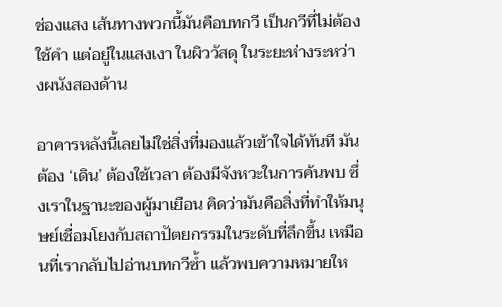ช่องแสง เส้นทางพวกนี้มันคือบทกวี เป็นกวีที่ไม่ต้องใช้คำ แต่อยู่ในแสงเงา ในผิววัสดุ ในระยะห่างระหว่างผนังสองด้าน

อาคารหลังนี้เลยไม่ใช่สิ่งที่มองแล้วเข้าใจได้ทันที มันต้อง ‘เดิน’ ต้องใช้เวลา ต้องมีจังหวะในการค้นพบ ซึ่งเราในฐานะของผู้มาเยือน คิดว่ามันคือสิ่งที่ทำให้มนุษย์เชื่อมโยงกับสถาปัตยกรรมในระดับที่ลึกขึ้น เหมือนที่เรากลับไปอ่านบทกวีซ้ำ แล้วพบความหมายให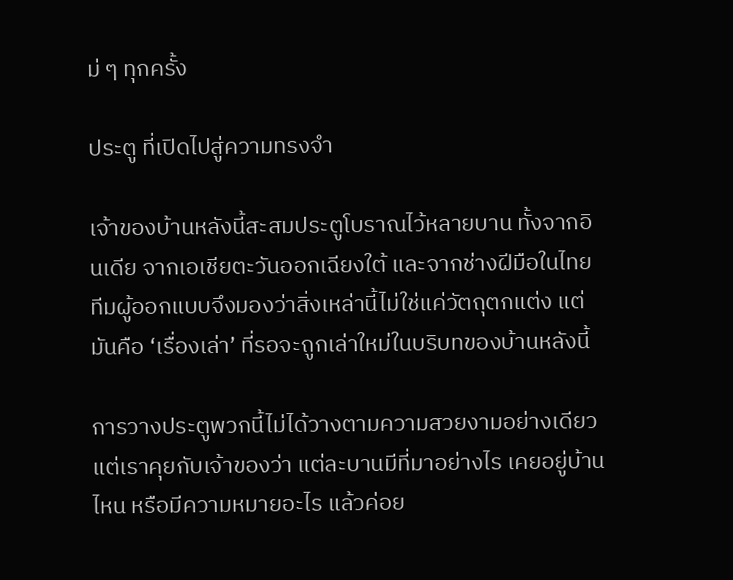ม่ ๆ ทุกครั้ง

ประตู ที่เปิดไปสู่ความทรงจำ

เจ้าของบ้านหลังนี้สะสมประตูโบราณไว้หลายบาน ทั้งจากอินเดีย จากเอเชียตะวันออกเฉียงใต้ และจากช่างฝีมือในไทย ทีมผู้ออกแบบจึงมองว่าสิ่งเหล่านี้ไม่ใช่แค่วัตถุตกแต่ง แต่มันคือ ‘เรื่องเล่า’ ที่รอจะถูกเล่าใหม่ในบริบทของบ้านหลังนี้

การวางประตูพวกนี้ไม่ได้วางตามความสวยงามอย่างเดียว แต่เราคุยกับเจ้าของว่า แต่ละบานมีที่มาอย่างไร เคยอยู่บ้านไหน หรือมีความหมายอะไร แล้วค่อย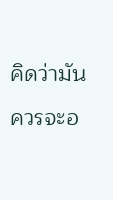คิดว่ามันควรจะอ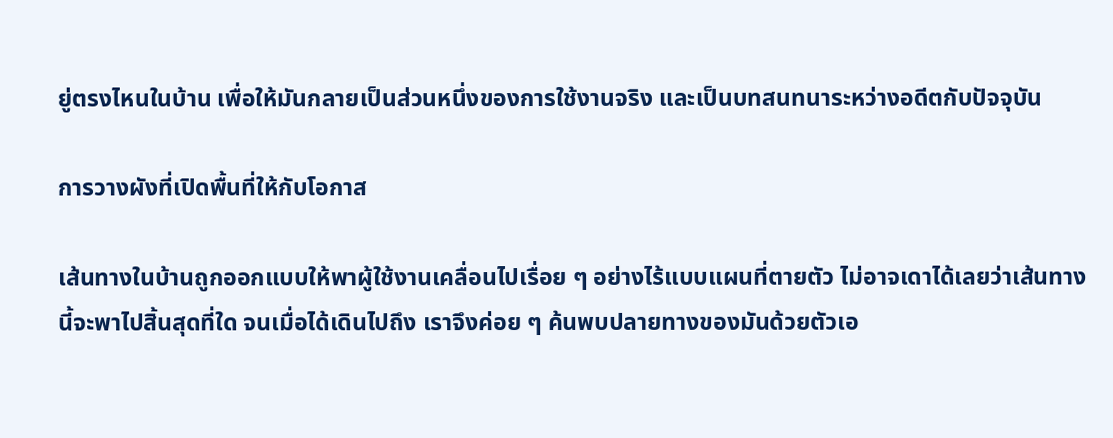ยู่ตรงไหนในบ้าน เพื่อให้มันกลายเป็นส่วนหนึ่งของการใช้งานจริง และเป็นบทสนทนาระหว่างอดีตกับปัจจุบัน

การวางผังที่เปิดพื้นที่ให้กับโอกาส

เส้นทางในบ้านถูกออกแบบให้พาผู้ใช้งานเคลื่อนไปเรื่อย ๆ อย่างไร้แบบแผนที่ตายตัว ไม่อาจเดาได้เลยว่าเส้นทางนี้จะพาไปสิ้นสุดที่ใด จนเมื่อได้เดินไปถึง เราจึงค่อย ๆ ค้นพบปลายทางของมันด้วยตัวเอ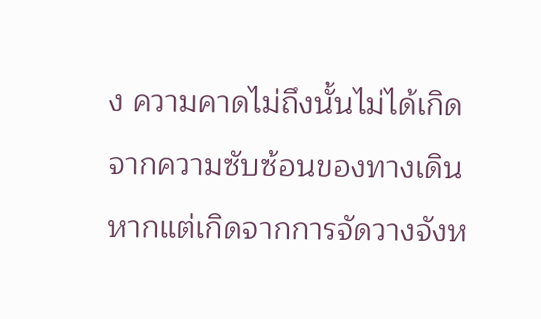ง ความคาดไม่ถึงนั้นไม่ได้เกิดจากความซับซ้อนของทางเดิน หากแต่เกิดจากการจัดวางจังห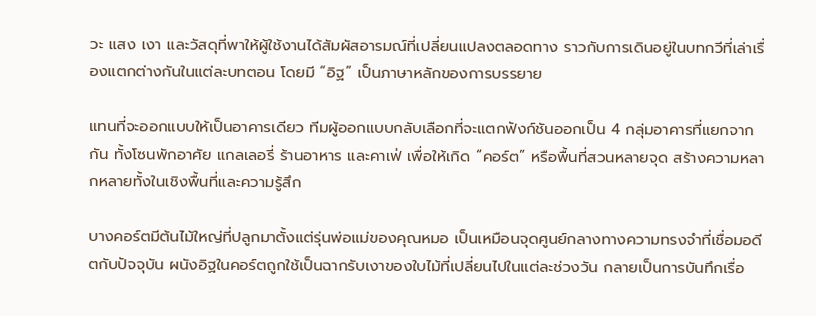วะ แสง เงา และวัสดุที่พาให้ผู้ใช้งานได้สัมผัสอารมณ์ที่เปลี่ยนแปลงตลอดทาง ราวกับการเดินอยู่ในบทกวีที่เล่าเรื่องแตกต่างกันในแต่ละบทตอน โดยมี “อิฐ” เป็นภาษาหลักของการบรรยาย

แทนที่จะออกแบบให้เป็นอาคารเดียว ทีมผู้ออกแบบกลับเลือกที่จะแตกฟังก์ชันออกเป็น 4 กลุ่มอาคารที่แยกจากกัน ทั้งโซนพักอาศัย แกลเลอรี่ ร้านอาหาร และคาเฟ่ เพื่อให้เกิด “คอร์ต” หรือพื้นที่สวนหลายจุด สร้างความหลากหลายทั้งในเชิงพื้นที่และความรู้สึก

บางคอร์ตมีต้นไม้ใหญ่ที่ปลูกมาตั้งแต่รุ่นพ่อแม่ของคุณหมอ เป็นเหมือนจุดศูนย์กลางทางความทรงจำที่เชื่อมอดีตกับปัจจุบัน ผนังอิฐในคอร์ตถูกใช้เป็นฉากรับเงาของใบไม้ที่เปลี่ยนไปในแต่ละช่วงวัน กลายเป็นการบันทึกเรื่อ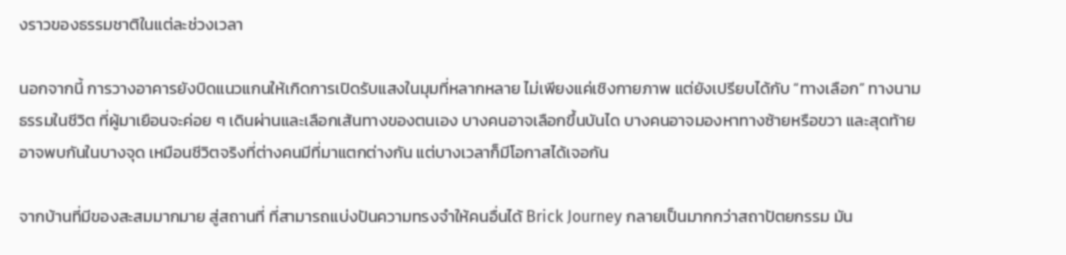งราวของธรรมชาติในแต่ละช่วงเวลา

นอกจากนี้ การวางอาคารยังบิดแนวแกนให้เกิดการเปิดรับแสงในมุมที่หลากหลาย ไม่เพียงแค่เชิงกายภาพ แต่ยังเปรียบได้กับ “ทางเลือก” ทางนามธรรมในชีวิต ที่ผู้มาเยือนจะค่อย ๆ เดินผ่านและเลือกเส้นทางของตนเอง บางคนอาจเลือกขึ้นบันได บางคนอาจมองหาทางซ้ายหรือขวา และสุดท้ายอาจพบกันในบางจุด เหมือนชีวิตจริงที่ต่างคนมีที่มาแตกต่างกัน แต่บางเวลาก็มีโอกาสได้เจอกัน

จากบ้านที่มีของสะสมมากมาย สู่สถานที่ ที่สามารถแบ่งปันความทรงจำให้คนอื่นได้ Brick Journey กลายเป็นมากกว่าสถาปัตยกรรม มัน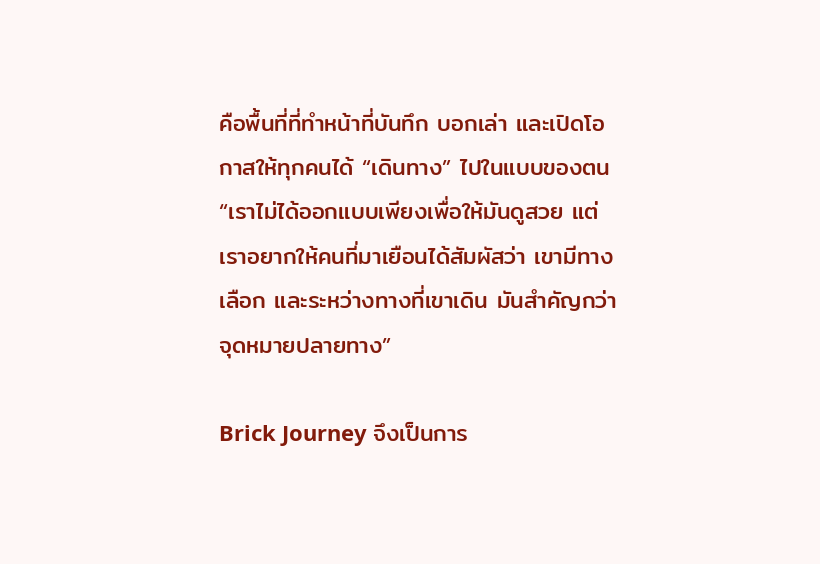คือพื้นที่ที่ทำหน้าที่บันทึก บอกเล่า และเปิดโอกาสให้ทุกคนได้ “เดินทาง” ไปในแบบของตน “เราไม่ได้ออกแบบเพียงเพื่อให้มันดูสวย แต่เราอยากให้คนที่มาเยือนได้สัมผัสว่า เขามีทางเลือก และระหว่างทางที่เขาเดิน มันสำคัญกว่าจุดหมายปลายทาง”

Brick Journey จึงเป็นการ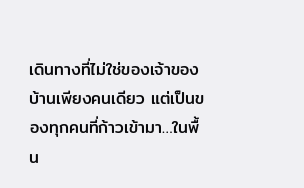เดินทางที่ไม่ใช่ของเจ้าของบ้านเพียงคนเดียว แต่เป็นของทุกคนที่ก้าวเข้ามา…ในพื้น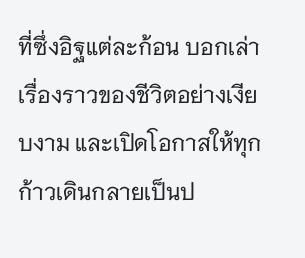ที่ซึ่งอิฐแต่ละก้อน บอกเล่าเรื่องราวของชีวิตอย่างเงียบงาม และเปิดโอกาสให้ทุกก้าวเดินกลายเป็นป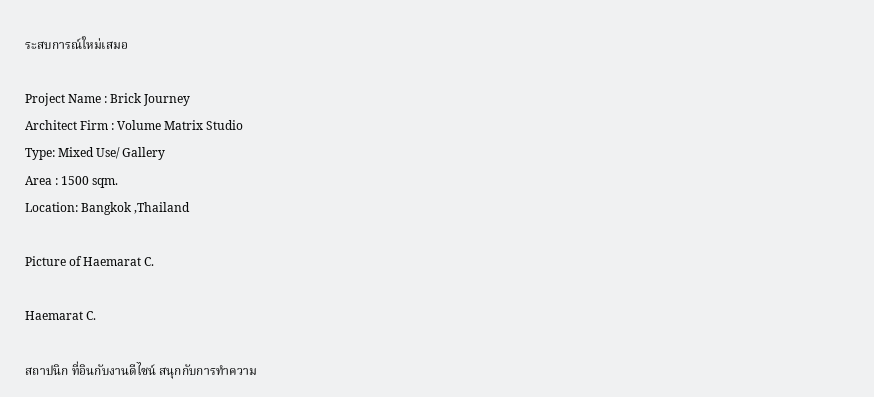ระสบการณ์ใหม่เสมอ

Project Name : Brick Journey
Architect Firm : Volume Matrix Studio
Type: Mixed Use/ Gallery
Area : 1500 sqm.
Location: Bangkok ,Thailand

Picture of Haemarat C.

Haemarat C.

สถาปนิก ที่อินกับงานดีไซน์ สนุกกับการทำความ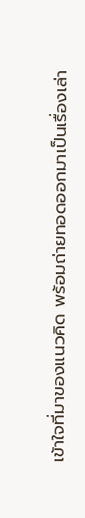เข้าใจที่มาของแนวคิด พร้อมถ่ายทอดออกมาเป็นเรื่องเล่า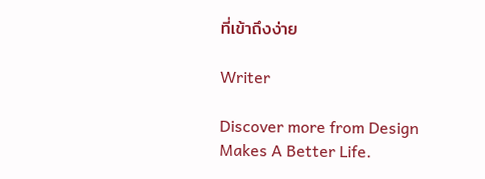ที่เข้าถึงง่าย

Writer

Discover more from Design Makes A Better Life.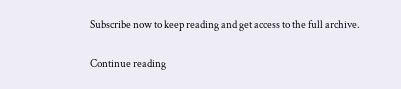Subscribe now to keep reading and get access to the full archive.

Continue reading